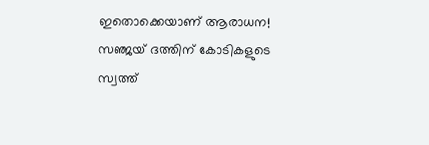ഇതൊക്കെയാണ് ആരാധന! സഞ്ജയ് ദത്തിന് കോടികളുടെ സ്വത്ത്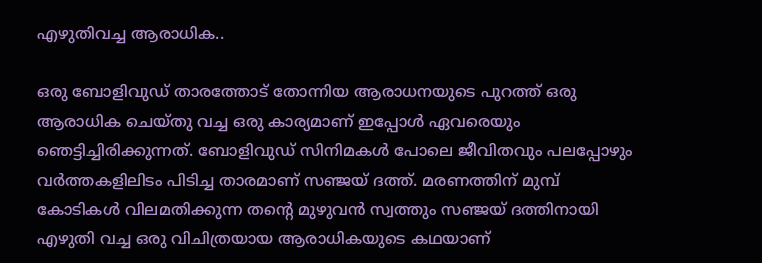എഴുതിവച്ച ആരാധിക..

ഒരു ബോളിവുഡ് താരത്തോട് തോന്നിയ ആരാധനയുടെ പുറത്ത് ഒരു ആരാധിക ചെയ്തു വച്ച ഒരു കാര്യമാണ് ഇപ്പോള്‍ ഏവരെയും ഞെട്ടിച്ചിരിക്കുന്നത്. ബോളിവുഡ് സിനിമകള്‍ പോലെ ജീവിതവും പലപ്പോഴും വര്‍ത്തകളിലിടം പിടിച്ച താരമാണ് സഞ്ജയ് ദത്ത്. മരണത്തിന് മുമ്പ് കോടികള്‍ വിലമതിക്കുന്ന തന്റെ മുഴുവന്‍ സ്വത്തും സഞ്ജയ് ദത്തിനായി എഴുതി വച്ച ഒരു വിചിത്രയായ ആരാധികയുടെ കഥയാണ്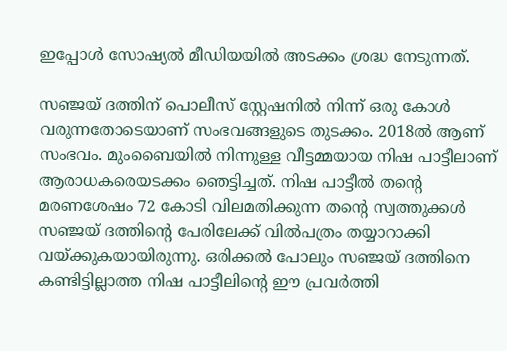ഇപ്പോള്‍ സോഷ്യല്‍ മീഡിയയില്‍ അടക്കം ശ്രദ്ധ നേടുന്നത്.

സഞ്ജയ് ദത്തിന് പൊലീസ് സ്റ്റേഷനില്‍ നിന്ന് ഒരു കോള്‍ വരുന്നതോടെയാണ് സംഭവങ്ങളുടെ തുടക്കം. 2018ല്‍ ആണ് സംഭവം. മുംബൈയില്‍ നിന്നുള്ള വീട്ടമ്മയായ നിഷ പാട്ടീലാണ് ആരാധകരെയടക്കം ഞെട്ടിച്ചത്. നിഷ പാട്ടീല്‍ തന്റെ മരണശേഷം 72 കോടി വിലമതിക്കുന്ന തന്റെ സ്വത്തുക്കള്‍ സഞ്ജയ് ദത്തിന്റെ പേരിലേക്ക് വില്‍പത്രം തയ്യാറാക്കി വയ്ക്കുകയായിരുന്നു. ഒരിക്കല്‍ പോലും സഞ്ജയ് ദത്തിനെ കണ്ടിട്ടില്ലാത്ത നിഷ പാട്ടീലിന്റെ ഈ പ്രവര്‍ത്തി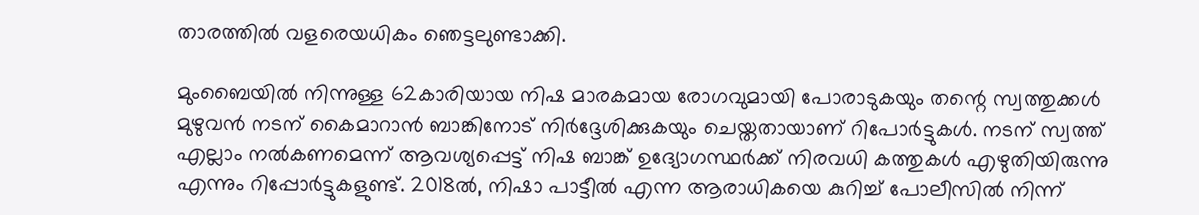താരത്തില്‍ വളരെയധികം ഞെട്ടലുണ്ടാക്കി.

മുംബൈയില്‍ നിന്നുള്ള 62കാരിയായ നിഷ മാരകമായ രോഗവുമായി പോരാടുകയും തന്റെ സ്വത്തുക്കള്‍ മുഴുവന്‍ നടന് കൈമാറാന്‍ ബാങ്കിനോട് നിര്‍ദ്ദേശിക്കുകയും ചെയ്തതായാണ് റിപോര്‍ട്ടുകള്‍. നടന് സ്വത്ത് എല്ലാം നല്‍കണമെന്ന് ആവശ്യപ്പെട്ട് നിഷ ബാങ്ക് ഉദ്യോഗസ്ഥര്‍ക്ക് നിരവധി കത്തുകള്‍ എഴുതിയിരുന്നു എന്നും റിപ്പോര്‍ട്ടുകളുണ്ട്. 2018ല്‍, നിഷാ പാട്ടീല്‍ എന്ന ആരാധികയെ കുറിച്ച് പോലീസില്‍ നിന്ന്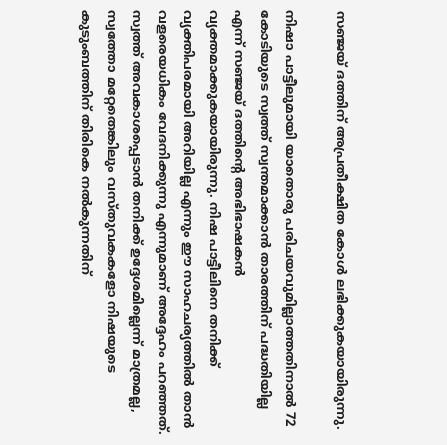സഞ്ജയ് ദത്തിന് അപ്രതീക്ഷിത കോള്‍ ലഭിക്കുകയായിരുന്നു.

നിഷാ പാട്ടീലുമായി യാതൊരു പരിചയവുമില്ലാത്തതിനാല്‍ 72 കോടിയുടെ സ്വത്ത് സ്വന്തമാക്കാന്‍ താരത്തിന് പദ്ധതിയില്ല എന്ന് സഞ്ജയ് ദത്തിന്റെ അഭിഭാഷകന്‍ വ്യക്തമാക്കുകയായിരുന്നു. നിഷ പാട്ടീലിനെ തനിക്ക് വ്യക്തിപരമായി അറിയില്ല എന്നും ഈ സാഹചര്യത്തില്‍ താന്‍ വളരെയധികം വേദനിക്കുന്നു എന്നുമാണ് അദ്ദേഹം പറഞ്ഞത്. സ്വത്ത് അവകാശപ്പെടാന്‍ തനിക്ക് ഉദ്ദേശമില്ലെന്ന് മാത്രമല്ല, സ്വത്തോ മറ്റേതെങ്കിലും വസ്തുവകകളോ നിഷയുടെ കുടുംബത്തിന് തിരികെ നല്‍കുന്നതിന്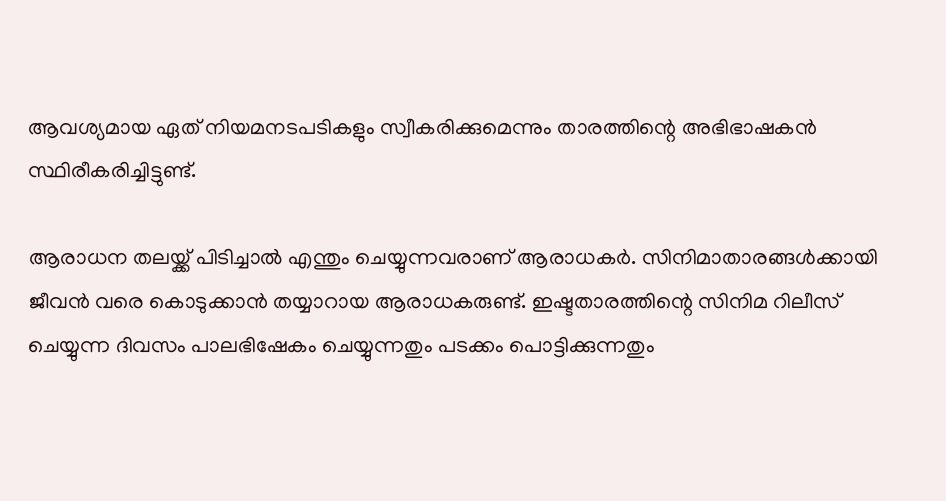ആവശ്യമായ ഏത് നിയമനടപടികളും സ്വീകരിക്കുമെന്നും താരത്തിന്റെ അഭിഭാഷകന്‍ സ്ഥിരീകരിച്ചിട്ടുണ്ട്.

ആരാധന തലയ്ക്ക് പിടിച്ചാല്‍ എന്തും ചെയ്യുന്നവരാണ് ആരാധകര്‍. സിനിമാതാരങ്ങള്‍ക്കായി ജീവന്‍ വരെ കൊടുക്കാന്‍ തയ്യാറായ ആരാധകരുണ്ട്. ഇഷ്ടതാരത്തിന്റെ സിനിമ റിലീസ് ചെയ്യുന്ന ദിവസം പാലഭിഷേകം ചെയ്യുന്നതും പടക്കം പൊട്ടിക്കുന്നതും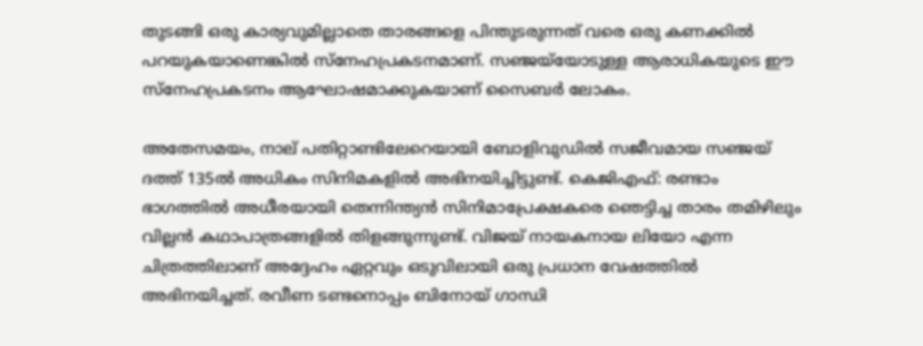തുടങ്ങി ഒരു കാര്യവുമില്ലാതെ താരങ്ങളെ പിന്തുടരുന്നത് വരെ ഒരു കണക്കില്‍ പറയുകയാണെങ്കില്‍ സ്‌നേഹപ്രകടനമാണ്. സഞ്ജയ്‌യോടുള്ള ആരാധികയുടെ ഈ സ്‌നേഹപ്രകടനം ആഘോഷമാക്കുകയാണ് സൈബര്‍ ലോകം.

അതേസമയം, നാല് പതിറ്റാണ്ടിലേറെയായി ബോളിവുഡില്‍ സജീവമായ സഞ്ജയ് ദത്ത് 135ല്‍ അധികം സിനിമകളില്‍ അഭിനയിച്ചിട്ടുണ്ട്. കെജിഎഫ്: രണ്ടാം ഭാഗത്തില്‍ അധീരയായി തെന്നിന്ത്യന്‍ സിനിമാപ്രേക്ഷകരെ ഞെട്ടിച്ച താരം തമിഴിലും വില്ലന്‍ കഥാപാത്രങ്ങളില്‍ തിളങ്ങുന്നുണ്ട്. വിജയ് നായകനായ ലിയോ എന്ന ചിത്രത്തിലാണ് അദ്ദേഹം ഏറ്റവും ഒടുവിലായി ഒരു പ്രധാന വേഷത്തില്‍ അഭിനയിച്ചത്. രവീണ ടണ്ടനൊപ്പം ബിനോയ് ഗാന്ധി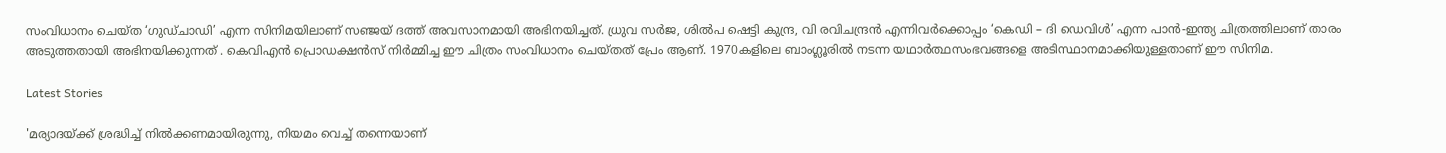സംവിധാനം ചെയ്ത ‘ഗുഡ്ചാഡി’ എന്ന സിനിമയിലാണ് സഞ്ജയ് ദത്ത് അവസാനമായി അഭിനയിച്ചത്. ധ്രുവ സര്‍ജ, ശില്‍പ ഷെട്ടി കുന്ദ്ര, വി രവിചന്ദ്രന്‍ എന്നിവര്‍ക്കൊപ്പം ‘കെഡി – ദി ഡെവിള്‍’ എന്ന പാന്‍-ഇന്ത്യ ചിത്രത്തിലാണ് താരം അടുത്തതായി അഭിനയിക്കുന്നത് . കെവിഎന്‍ പ്രൊഡക്ഷന്‍സ് നിര്‍മ്മിച്ച ഈ ചിത്രം സംവിധാനം ചെയ്തത് പ്രേം ആണ്. 1970കളിലെ ബാംഗ്ലൂരില്‍ നടന്ന യഥാര്‍ത്ഥസംഭവങ്ങളെ അടിസ്ഥാനമാക്കിയുള്ളതാണ് ഈ സിനിമ.

Latest Stories

'മര്യാദയ്ക്ക് ശ്രദ്ധിച്ച് നിൽക്കണമായിരുന്നു, നിയമം വെച്ച് തന്നെയാണ്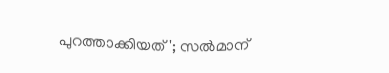പുറത്താക്കിയത്'; സൽമാന്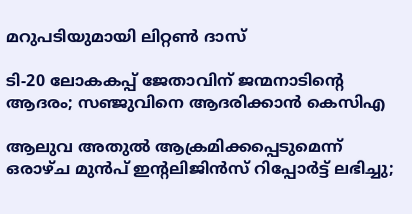മറുപടിയുമായി ലിറ്റൺ ദാസ്

ടി-20 ലോകകപ്പ് ജേതാവിന് ജന്മനാടിന്റെ ആദരം; സഞ്ജുവിനെ ആദരിക്കാൻ കെസിഎ

ആലുവ അതുൽ ആക്രമിക്കപ്പെടുമെന്ന് ഒരാഴ്ച മുൻപ് ഇന്റലിജിൻസ് റിപ്പോർട്ട് ലഭിച്ചു;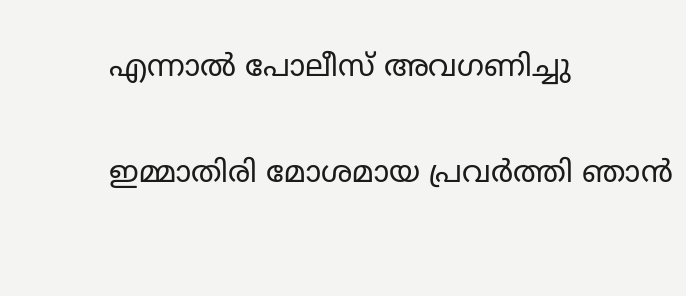എന്നാൽ പോലീസ് അവഗണിച്ചു

ഇമ്മാതിരി മോശമായ പ്രവർത്തി ഞാൻ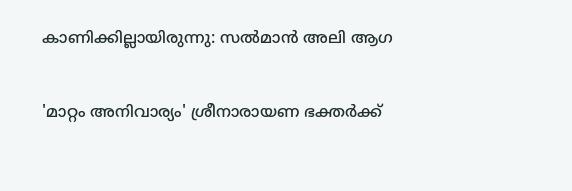കാണിക്കില്ലായിരുന്നു: സല്‍മാന്‍ അലി ആഗ

'മാറ്റം അനിവാര്യം' ശ്രീനാരായണ ഭക്തര്‍ക്ക്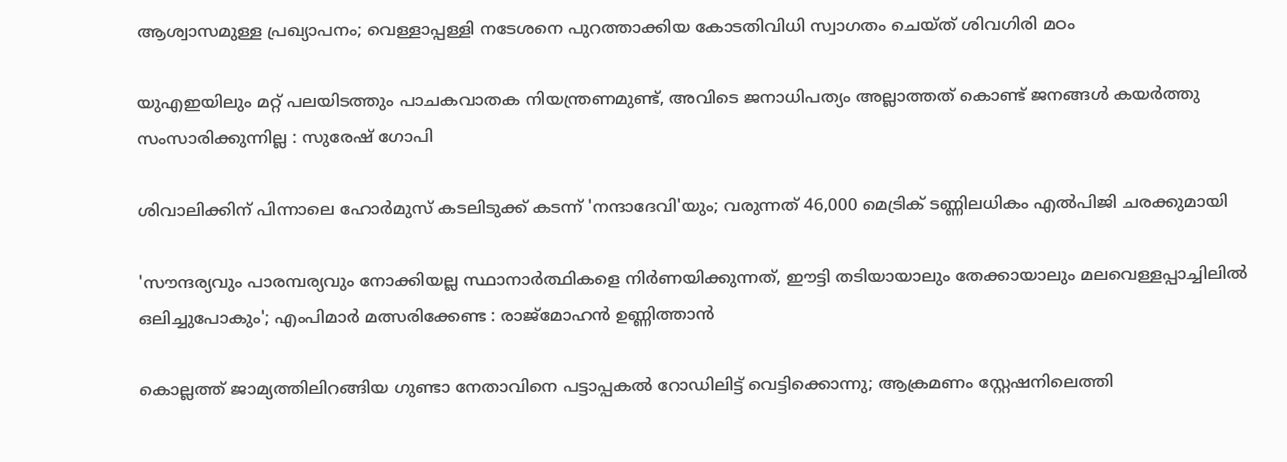ആശ്വാസമുള്ള പ്രഖ്യാപനം; വെള്ളാപ്പള്ളി നടേശനെ പുറത്താക്കിയ കോടതിവിധി സ്വാഗതം ചെയ്ത് ശിവഗിരി മഠം

യുഎഇയിലും മറ്റ് പലയിടത്തും പാചകവാതക നിയന്ത്രണമുണ്ട്, അവിടെ ജനാധിപത്യം അല്ലാത്തത് കൊണ്ട് ജനങ്ങൾ കയർത്തു സംസാരിക്കുന്നില്ല : സുരേഷ് ഗോപി

ശിവാലിക്കിന് പിന്നാലെ ഹോർമുസ് കടലിടുക്ക് കടന്ന് 'നന്ദാദേവി'യും; വരുന്നത് 46,000 മെട്രിക് ടണ്ണിലധികം എൽപിജി ചരക്കുമായി

'സൗന്ദര്യവും പാരമ്പര്യവും നോക്കിയല്ല സ്ഥാനാര്‍ത്ഥികളെ നിര്‍ണയിക്കുന്നത്, ഈട്ടി തടിയായാലും തേക്കായാലും മലവെള്ളപ്പാച്ചിലിൽ ഒലിച്ചുപോകും'; എംപിമാർ മത്സരിക്കേണ്ട : രാജ്‌മോഹൻ ഉണ്ണിത്താന്‍

കൊല്ലത്ത് ജാമ്യത്തിലിറങ്ങിയ ഗുണ്ടാ നേതാവിനെ പട്ടാപ്പകൽ റോഡിലിട്ട് വെട്ടിക്കൊന്നു; ആക്രമണം സ്റ്റേഷനിലെത്തി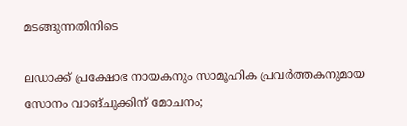മടങ്ങുന്നതിനിടെ

ലഡാക്ക് പ്രക്ഷോഭ നായകനും സാമൂഹിക പ്രവർത്തകനുമായ സോനം വാങ്ചുക്കിന് മോചനം;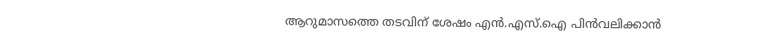ആറുമാസത്തെ തടവിന് ശേഷം എന്‍.എസ്.ഐ പിൻവലിക്കാൻ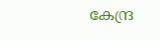കേന്ദ്ര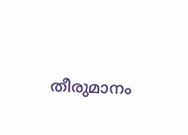തീരുമാനം